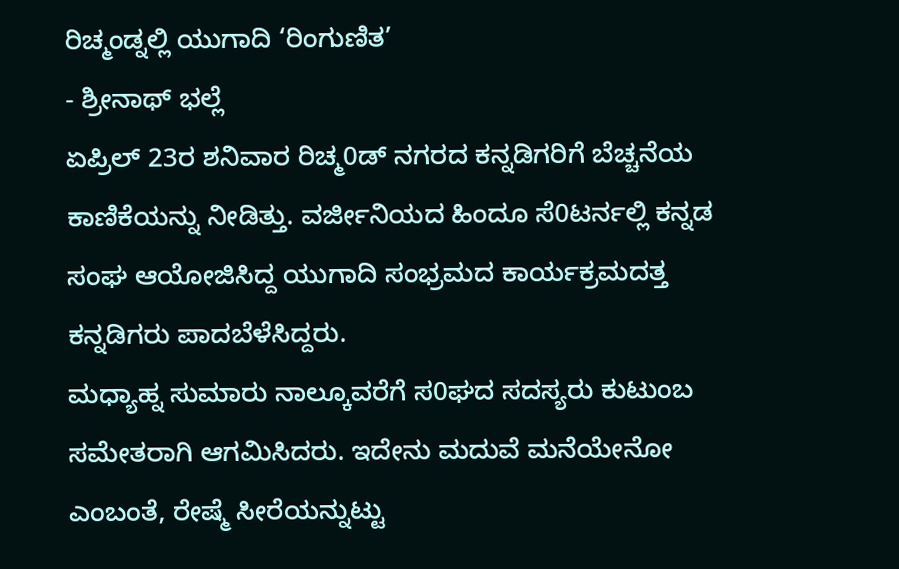ರಿಚ್ಮಂಡ್ನಲ್ಲಿ ಯುಗಾದಿ ‘ರಿಂಗುಣಿತ’
- ಶ್ರೀನಾಥ್ ಭಲ್ಲೆ
ಏಪ್ರಿಲ್ 23ರ ಶನಿವಾರ ರಿಚ್ಮ0ಡ್ ನಗರದ ಕನ್ನಡಿಗರಿಗೆ ಬೆಚ್ಚನೆಯ ಕಾಣಿಕೆಯನ್ನು ನೀಡಿತ್ತು. ವರ್ಜೀನಿಯದ ಹಿಂದೂ ಸೆ0ಟರ್ನಲ್ಲಿ ಕನ್ನಡ ಸಂಘ ಆಯೋಜಿಸಿದ್ದ ಯುಗಾದಿ ಸಂಭ್ರಮದ ಕಾರ್ಯಕ್ರಮದತ್ತ ಕನ್ನಡಿಗರು ಪಾದಬೆಳೆಸಿದ್ದರು.
ಮಧ್ಯಾಹ್ನ ಸುಮಾರು ನಾಲ್ಕೂವರೆಗೆ ಸ0ಘದ ಸದಸ್ಯರು ಕುಟುಂಬ ಸಮೇತರಾಗಿ ಆಗಮಿಸಿದರು. ಇದೇನು ಮದುವೆ ಮನೆಯೇನೋ ಎಂಬಂತೆ, ರೇಷ್ಮೆ ಸೀರೆಯನ್ನುಟ್ಟು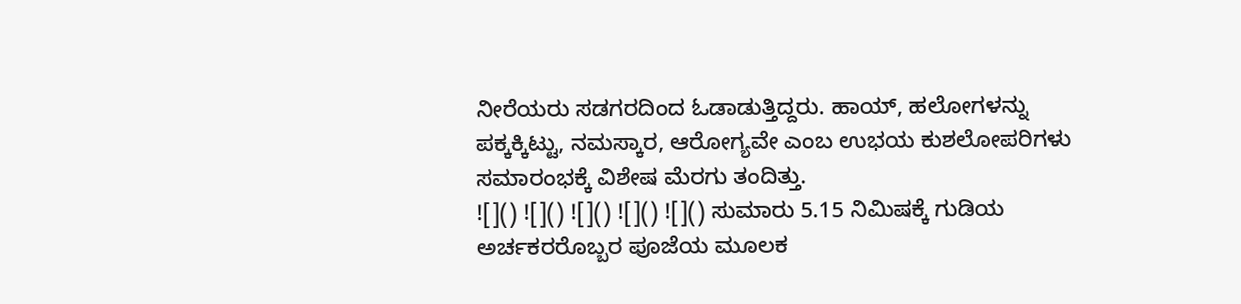ನೀರೆಯರು ಸಡಗರದಿಂದ ಓಡಾಡುತ್ತಿದ್ದರು. ಹಾಯ್, ಹಲೋಗಳನ್ನು ಪಕ್ಕಕ್ಕಿಟ್ಟು, ನಮಸ್ಕಾರ, ಆರೋಗ್ಯವೇ ಎಂಬ ಉಭಯ ಕುಶಲೋಪರಿಗಳು ಸಮಾರಂಭಕ್ಕೆ ವಿಶೇಷ ಮೆರಗು ತಂದಿತ್ತು.
![]() ![]() ![]() ![]() ![]() ಸುಮಾರು 5.15 ನಿಮಿಷಕ್ಕೆ ಗುಡಿಯ ಅರ್ಚಕರರೊಬ್ಬರ ಪೂಜೆಯ ಮೂಲಕ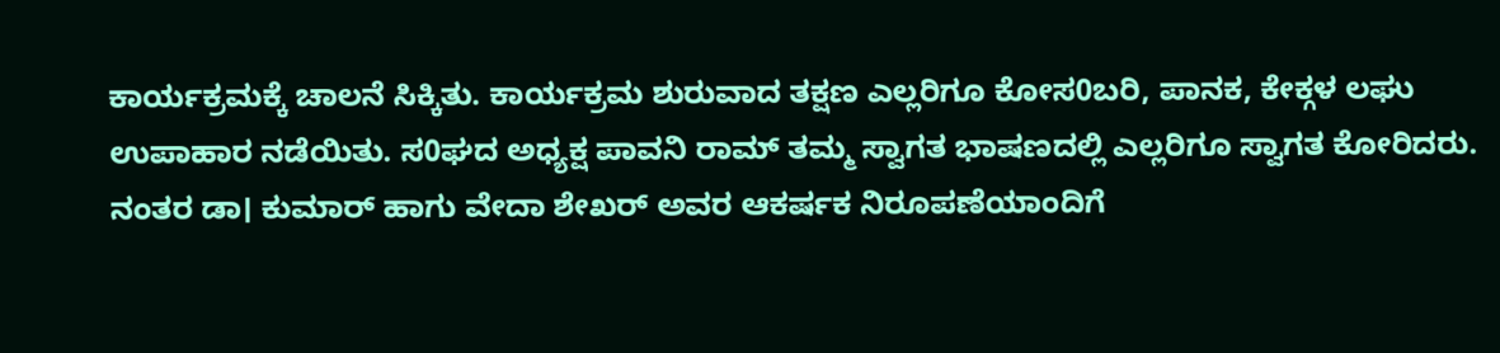ಕಾರ್ಯಕ್ರಮಕ್ಕೆ ಚಾಲನೆ ಸಿಕ್ಕಿತು. ಕಾರ್ಯಕ್ರಮ ಶುರುವಾದ ತಕ್ಷಣ ಎಲ್ಲರಿಗೂ ಕೋಸ0ಬರಿ, ಪಾನಕ, ಕೇಕ್ಗಳ ಲಘು ಉಪಾಹಾರ ನಡೆಯಿತು. ಸ0ಘದ ಅಧ್ಯಕ್ಷ ಪಾವನಿ ರಾಮ್ ತಮ್ಮ ಸ್ವಾಗತ ಭಾಷಣದಲ್ಲಿ ಎಲ್ಲರಿಗೂ ಸ್ವಾಗತ ಕೋರಿದರು. ನಂತರ ಡಾ। ಕುಮಾರ್ ಹಾಗು ವೇದಾ ಶೇಖರ್ ಅವರ ಆಕರ್ಷಕ ನಿರೂಪಣೆಯಾಂದಿಗೆ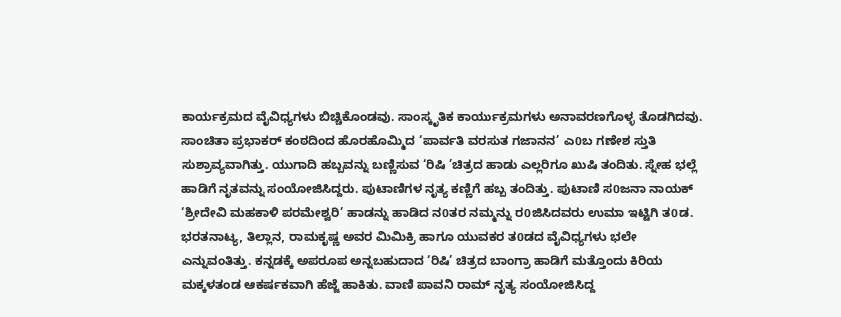ಕಾರ್ಯಕ್ರಮದ ವೈವಿಧ್ಯಗಳು ಬಿಚ್ಚಿಕೊಂಡವು. ಸಾಂಸ್ಕೃತಿಕ ಕಾರ್ಯುಕ್ರಮಗಳು ಅನಾವರಣಗೊಳ್ಳ ತೊಡಗಿದವು.
ಸಾಂಚಿತಾ ಪ್ರಭಾಕರ್ ಕಂಠದಿಂದ ಹೊರಹೊಮ್ಮಿದ ‘ಪಾರ್ವತಿ ವರಸುತ ಗಜಾನನ’ ಎ0ಬ ಗಣೇಶ ಸ್ತುತಿ ಸುಶ್ರಾವ್ಯವಾಗಿತ್ತು. ಯುಗಾದಿ ಹಬ್ಬವನ್ನು ಬಣ್ಣಿಸುವ ‘ರಿಷಿ ’ಚಿತ್ರದ ಹಾಡು ಎಲ್ಲರಿಗೂ ಖುಷಿ ತಂದಿತು. ಸ್ನೇಹ ಭಲ್ಲೆ ಹಾಡಿಗೆ ನೃತವನ್ನು ಸಂಯೋಜಿಸಿದ್ದರು. ಪುಟಾಣಿಗಳ ನೃತ್ಯ ಕಣ್ಣಿಗೆ ಹಬ್ಬ ತಂದಿತ್ತು. ಪುಟಾಣಿ ಸ0ಜನಾ ನಾಯಕ್ ‘ಶ್ರೀದೇವಿ ಮಹಕಾಳಿ ಪರಮೇಶ್ವರಿ’ ಹಾಡನ್ನು ಹಾಡಿದ ನ0ತರ ನಮ್ಮನ್ನು ರ0ಜಿಸಿದವರು ಉಮಾ ಇಟ್ಟಿಗಿ ತ0ಡ. ಭರತನಾಟ್ಯ, ತಿಲ್ಲಾನ, ರಾಮಕೃಷ್ಣ ಅವರ ಮಿಮಿಕ್ರಿ ಹಾಗೂ ಯುವಕರ ತ0ಡದ ವೈವಿಧ್ಯಗಳು ಭಲೇ ಎನ್ನುವಂತಿತ್ತು. ಕನ್ನಡಕ್ಕೆ ಅಪರೂಪ ಅನ್ನಬಹುದಾದ ‘ರಿಷಿ’ ಚಿತ್ರದ ಬಾಂಗ್ರಾ ಹಾಡಿಗೆ ಮತ್ತೊಂದು ಕಿರಿಯ ಮಕ್ಕಳತಂಡ ಆಕರ್ಷಕವಾಗಿ ಹೆಜ್ಜೆ ಹಾಕಿತು. ವಾಣಿ ಪಾವನಿ ರಾಮ್ ನೃತ್ಯ ಸಂಯೋಜಿಸಿದ್ದ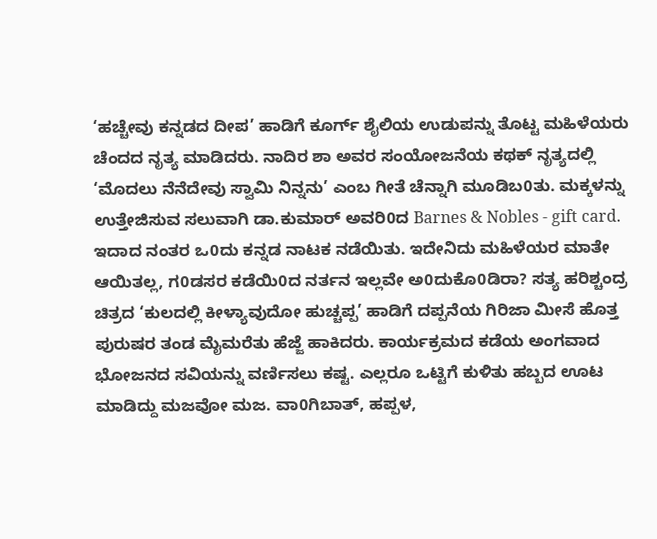‘ಹಚ್ಚೇವು ಕನ್ನಡದ ದೀಪ’ ಹಾಡಿಗೆ ಕೂರ್ಗ್ ಶೈಲಿಯ ಉಡುಪನ್ನು ತೊಟ್ಟ ಮಹಿಳೆಯರು ಚೆಂದದ ನೃತ್ಯ ಮಾಡಿದರು. ನಾದಿರ ಶಾ ಅವರ ಸಂಯೋಜನೆಯ ಕಥಕ್ ನೃತ್ಯದಲ್ಲಿ ‘ಮೊದಲು ನೆನೆದೇವು ಸ್ವಾಮಿ ನಿನ್ನನು’ ಎಂಬ ಗೀತೆ ಚೆನ್ನಾಗಿ ಮೂಡಿಬ0ತು. ಮಕ್ಕಳನ್ನು ಉತ್ತೇಜಿಸುವ ಸಲುವಾಗಿ ಡಾ.ಕುಮಾರ್ ಅವರಿ0ದ Barnes & Nobles - gift card. ಇದಾದ ನಂತರ ಒ0ದು ಕನ್ನಡ ನಾಟಕ ನಡೆಯಿತು. ಇದೇನಿದು ಮಹಿಳೆಯರ ಮಾತೇ ಆಯಿತಲ್ಲ, ಗ0ಡಸರ ಕಡೆಯಿ0ದ ನರ್ತನ ಇಲ್ಲವೇ ಅ0ದುಕೊ0ಡಿರಾ? ಸತ್ಯ ಹರಿಶ್ಚಂದ್ರ ಚಿತ್ರದ ‘ಕುಲದಲ್ಲಿ ಕೀಳ್ಯಾವುದೋ ಹುಚ್ಚಪ್ಪ’ ಹಾಡಿಗೆ ದಪ್ಪನೆಯ ಗಿರಿಜಾ ಮೀಸೆ ಹೊತ್ತ ಪುರುಷರ ತಂಡ ಮೈಮರೆತು ಹೆಜ್ಜೆ ಹಾಕಿದರು. ಕಾರ್ಯಕ್ರಮದ ಕಡೆಯ ಅಂಗವಾದ ಭೋಜನದ ಸವಿಯನ್ನು ವರ್ಣಿಸಲು ಕಷ್ಟ. ಎಲ್ಲರೂ ಒಟ್ಟಿಗೆ ಕುಳಿತು ಹಬ್ಬದ ಊಟ ಮಾಡಿದ್ದು ಮಜವೋ ಮಜ. ವಾ0ಗಿಬಾತ್, ಹಪ್ಪಳ,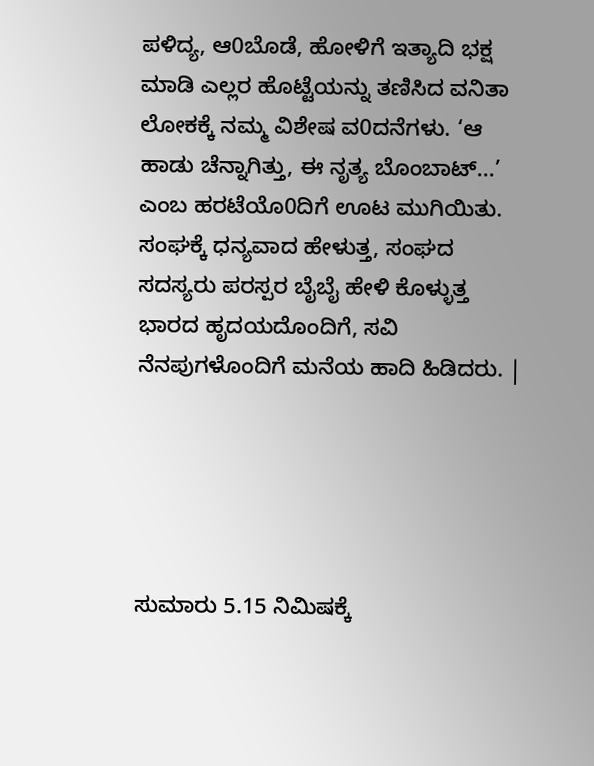ಪಳಿದ್ಯ, ಆ0ಬೊಡೆ, ಹೋಳಿಗೆ ಇತ್ಯಾದಿ ಭಕ್ಷ ಮಾಡಿ ಎಲ್ಲರ ಹೊಟ್ಟೆಯನ್ನು ತಣಿಸಿದ ವನಿತಾ ಲೋಕಕ್ಕೆ ನಮ್ಮ ವಿಶೇಷ ವ0ದನೆಗಳು. ‘ಆ ಹಾಡು ಚೆನ್ನಾಗಿತ್ತು, ಈ ನೃತ್ಯ ಬೊಂಬಾಟ್...’ ಎಂಬ ಹರಟೆಯೊ0ದಿಗೆ ಊಟ ಮುಗಿಯಿತು. ಸಂಘಕ್ಕೆ ಧನ್ಯವಾದ ಹೇಳುತ್ತ, ಸಂಘದ ಸದಸ್ಯರು ಪರಸ್ಪರ ಬೈಬೈ ಹೇಳಿ ಕೊಳ್ಳುತ್ತ ಭಾರದ ಹೃದಯದೊಂದಿಗೆ, ಸವಿ ನೆನಪುಗಳೊಂದಿಗೆ ಮನೆಯ ಹಾದಿ ಹಿಡಿದರು. |





ಸುಮಾರು 5.15 ನಿಮಿಷಕ್ಕೆ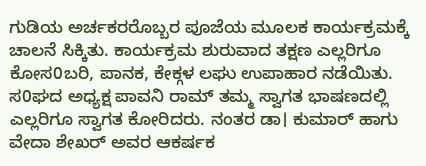ಗುಡಿಯ ಅರ್ಚಕರರೊಬ್ಬರ ಪೂಜೆಯ ಮೂಲಕ ಕಾರ್ಯಕ್ರಮಕ್ಕೆ ಚಾಲನೆ ಸಿಕ್ಕಿತು. ಕಾರ್ಯಕ್ರಮ ಶುರುವಾದ ತಕ್ಷಣ ಎಲ್ಲರಿಗೂ ಕೋಸ0ಬರಿ, ಪಾನಕ, ಕೇಕ್ಗಳ ಲಘು ಉಪಾಹಾರ ನಡೆಯಿತು. ಸ0ಘದ ಅಧ್ಯಕ್ಷ ಪಾವನಿ ರಾಮ್ ತಮ್ಮ ಸ್ವಾಗತ ಭಾಷಣದಲ್ಲಿ ಎಲ್ಲರಿಗೂ ಸ್ವಾಗತ ಕೋರಿದರು. ನಂತರ ಡಾ। ಕುಮಾರ್ ಹಾಗು ವೇದಾ ಶೇಖರ್ ಅವರ ಆಕರ್ಷಕ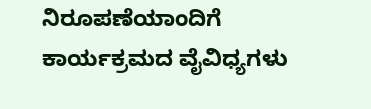ನಿರೂಪಣೆಯಾಂದಿಗೆ ಕಾರ್ಯಕ್ರಮದ ವೈವಿಧ್ಯಗಳು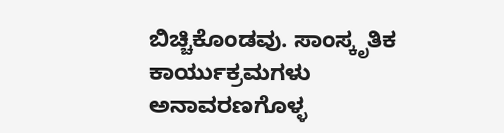ಬಿಚ್ಚಿಕೊಂಡವು. ಸಾಂಸ್ಕೃತಿಕ ಕಾರ್ಯುಕ್ರಮಗಳು ಅನಾವರಣಗೊಳ್ಳ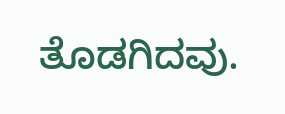ತೊಡಗಿದವು.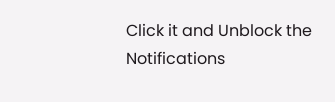Click it and Unblock the Notifications